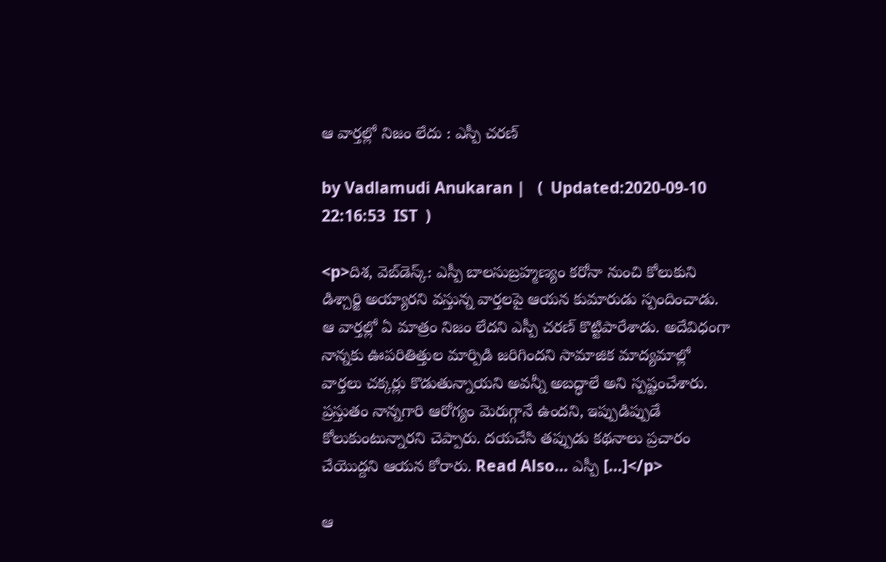ఆ వార్తల్లో నిజం లేదు : ఎస్పీ చరణ్

by Vadlamudi Anukaran |   (  Updated:2020-09-10 22:16:53  IST  )

<p>దిశ, వెబ్‌డెస్క్: ఎస్పీ బాలసుబ్రహ్మణ్యం కరోనా నుంచి కోలుకుని డిశ్చార్జి అయ్యారని వస్తున్న వార్తలపై ఆయన కుమారుడు స్పందించాడు. ఆ వార్తల్లో ఏ మాత్రం నిజం లేదని ఎస్పీ చరణ్ కొట్టిపారేశాడు. అదేవిధంగా నాన్నకు ఊపరితిత్తుల మార్పిడి జరిగిందని సామాజిక మాద్యమాల్లో వార్తలు చక్కర్లు కొడుతున్నాయని అవన్నీ అబద్ధాలే అని స్పష్టంచేశారు. ప్రస్తుతం నాన్నగారి ఆరోగ్యం మెరుగ్గానే ఉందని, ఇప్పుడిప్పుడే కోలుకుంటున్నారని చెప్పారు. దయచేసి తప్పుడు కథనాలు ప్రచారం చేయొద్దని ఆయన కోరారు. Read Also… ఎస్పీ […]</p>

ఆ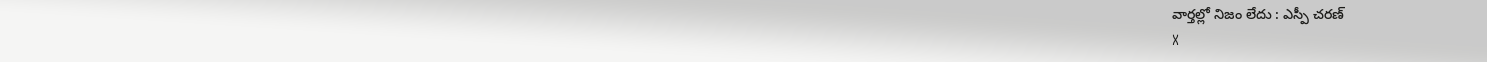వార్తల్లో నిజం లేదు : ఎస్పీ చరణ్
X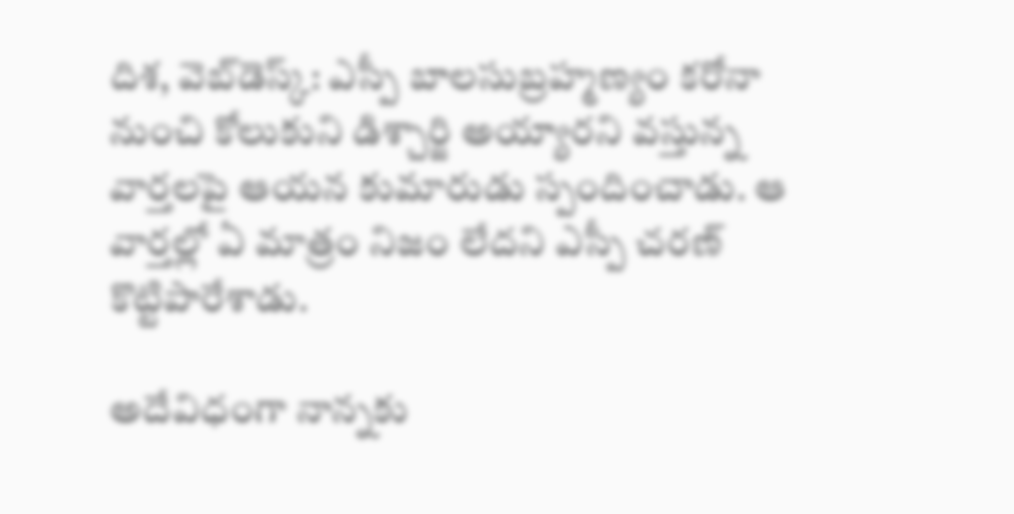దిశ, వెబ్‌డెస్క్: ఎస్పీ బాలసుబ్రహ్మణ్యం కరోనా నుంచి కోలుకుని డిశ్చార్జి అయ్యారని వస్తున్న వార్తలపై ఆయన కుమారుడు స్పందించాడు. ఆ వార్తల్లో ఏ మాత్రం నిజం లేదని ఎస్పీ చరణ్ కొట్టిపారేశాడు.

అదేవిధంగా నాన్నకు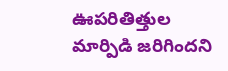ఊపరితిత్తుల మార్పిడి జరిగిందని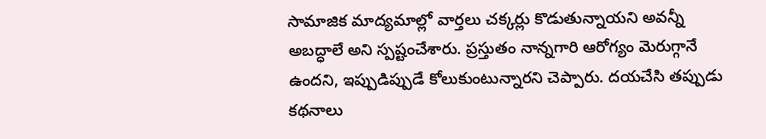సామాజిక మాద్యమాల్లో వార్తలు చక్కర్లు కొడుతున్నాయని అవన్నీ అబద్ధాలే అని స్పష్టంచేశారు. ప్రస్తుతం నాన్నగారి ఆరోగ్యం మెరుగ్గానే ఉందని, ఇప్పుడిప్పుడే కోలుకుంటున్నారని చెప్పారు. దయచేసి తప్పుడు కథనాలు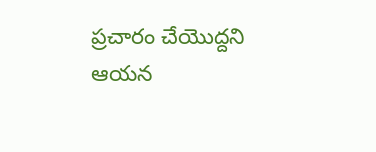ప్రచారం చేయొద్దని ఆయన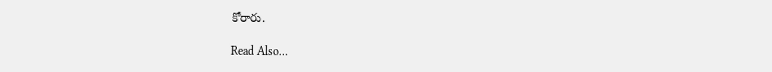కోరారు.

Read Also…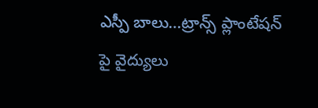ఎస్పీ బాలు…ట్రాన్స్ ప్లాంటేషన్ పై వైద్యులు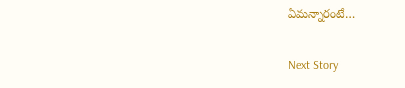ఏమన్నారంటే…

Next Story